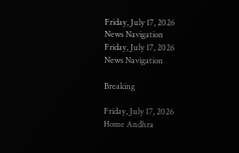Friday, July 17, 2026
News Navigation
Friday, July 17, 2026
News Navigation

Breaking

Friday, July 17, 2026
Home Andhra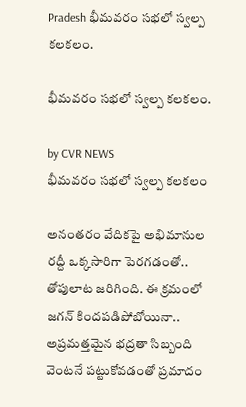Pradesh భీమవరం సభలో స్వల్ప కలకలం.

భీమవరం సభలో స్వల్ప కలకలం.

by CVR NEWS
భీమవరం సభలో స్వల్ప కలకలం

అనంతరం వేదికపై అభిమానుల రద్దీ ఒక్కసారిగా పెరగడంతో.. తోపులాట జరిగింది. ఈ క్రమంలో జగన్‌ కిందపడిపోబోయినా.. అప్రమత్తమైన భద్రతా సిబ్బంది వెంటనే పట్టుకోవడంతో ప్రమాదం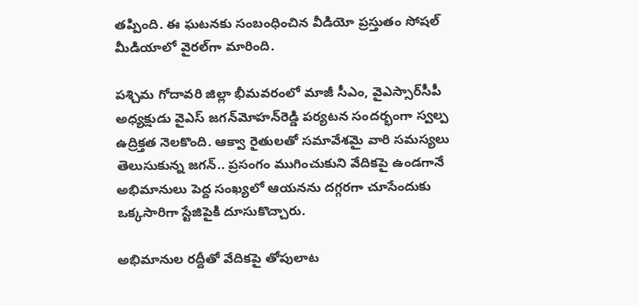తప్పింది. ఈ ఘటనకు సంబంధించిన వీడియో ప్రస్తుతం సోషల్‌ మీడియాలో వైరల్‌గా మారింది.

పశ్చిమ గోదావరి జిల్లా భీమవరంలో మాజీ సీఎం, వైఎస్సార్‌సీపీ అధ్యక్షుడు వైఎస్‌ జగన్‌మోహన్‌రెడ్డి పర్యటన సందర్భంగా స్వల్ప ఉద్రిక్తత నెలకొంది. ఆక్వా రైతులతో సమావేశమై వారి సమస్యలు తెలుసుకున్న జగన్‌.. ప్రసంగం ముగించుకుని వేదికపై ఉండగానే అభిమానులు పెద్ద సంఖ్యలో ఆయనను దగ్గరగా చూసేందుకు ఒక్కసారిగా స్టేజిపైకి దూసుకొచ్చారు.

అభిమానుల రద్దీతో వేదికపై తోపులాట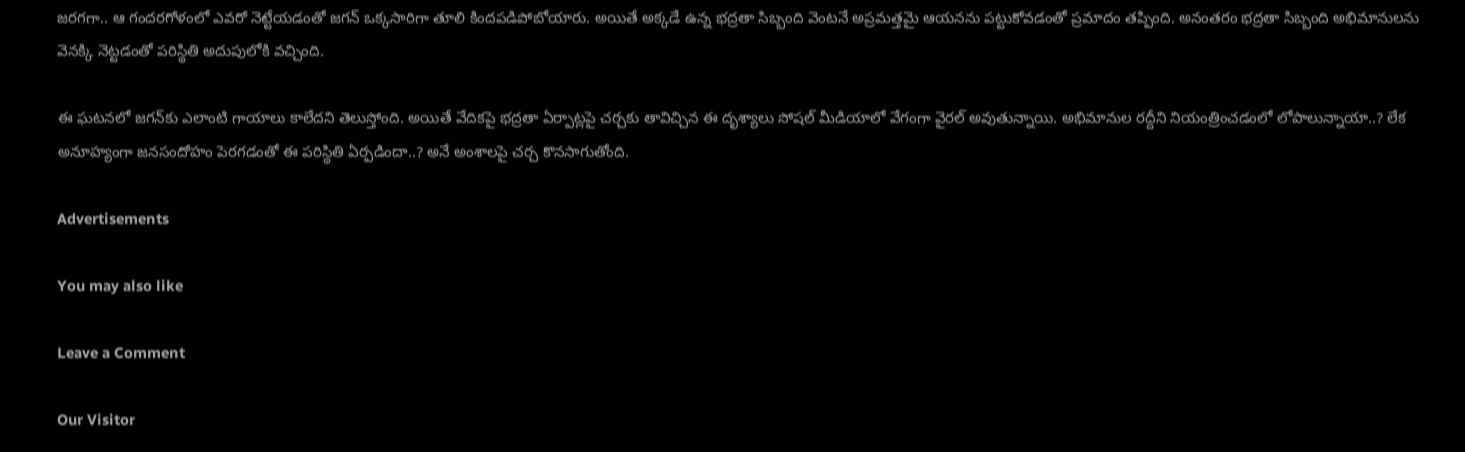జరగగా.. ఆ గందరగోళంలో ఎవరో నెట్టేయడంతో జగన్‌ ఒక్కసారిగా తూలి కిందపడిపోబోయారు. అయితే అక్కడే ఉన్న భద్రతా సిబ్బంది వెంటనే అప్రమత్తమై ఆయనను పట్టుకోవడంతో ప్రమాదం తప్పింది. అనంతరం భద్రతా సిబ్బంది అభిమానులను వెనక్కి నెట్టడంతో పరిస్థితి అదుపులోకి వచ్చింది.

ఈ ఘటనలో జగన్‌కు ఎలాంటి గాయాలు కాలేదని తెలుస్తోంది. అయితే వేదికపై భద్రతా ఏర్పాట్లపై చర్చకు తావిచ్చిన ఈ దృశ్యాలు సోషల్‌ మీడియాలో వేగంగా వైరల్‌ అవుతున్నాయి. అభిమానుల రద్దీని నియంత్రించడంలో లోపాలున్నాయా..? లేక అనూహ్యంగా జనసందోహం పెరగడంతో ఈ పరిస్థితి ఏర్పడిందా..? అనే అంశాలపై చర్చ కొనసాగుతోంది.

Advertisements

You may also like

Leave a Comment

Our Visitor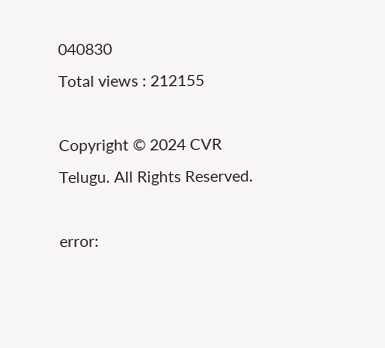040830
Total views : 212155

Copyright © 2024 CVR Telugu. All Rights Reserved.

error: